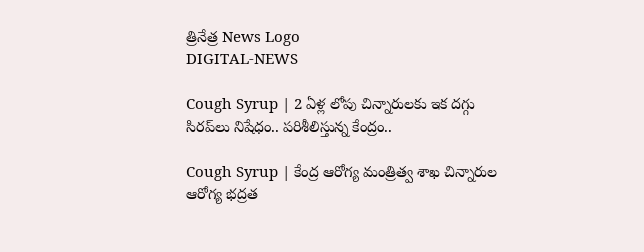త్రినేత్ర News Logo
DIGITAL-NEWS

Cough Syrup | 2 ఏళ్ల లోపు చిన్నారుల‌కు ఇక ద‌గ్గు సిర‌ప్‌లు నిషేధం.. ప‌రిశీలిస్తున్న కేంద్రం..

Cough Syrup | కేంద్ర‌ ఆరోగ్య మంత్రిత్వ శాఖ చిన్నారుల‌ ఆరోగ్య భద్రత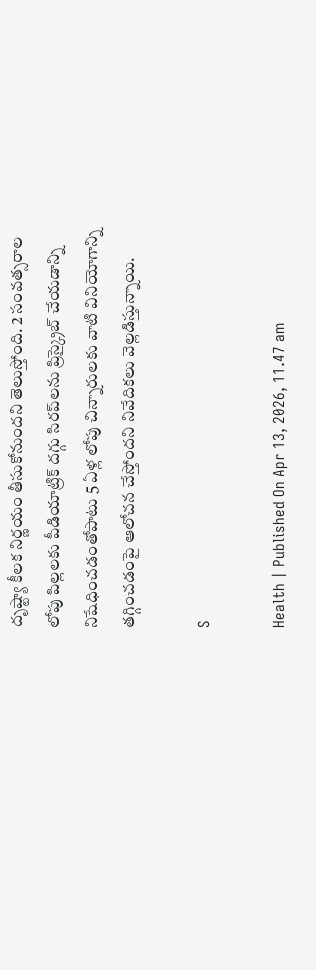దృష్ట్యా కీలక నిర్ణయం తీసుకోనుంద‌ని తెలుస్తోంది. 2 సంవత్సరాల లోపు పిల్లలకు పీడియాట్రిక్ దగ్గు సిరప్‌లను ప్రిస్క్రైబ్ చేయడాన్ని నిషేధించడంతోపాటు 5 ఏళ్ల లోపు చిన్నారుల‌కు వాటి వినియోగాన్ని త‌గ్గించ‌డంపై ఆలోచన చేస్తోంద‌ని నివేదికలు వెల్లడిస్తున్నాయి.

S

Health | Published On Apr 13, 2026, 11.47 am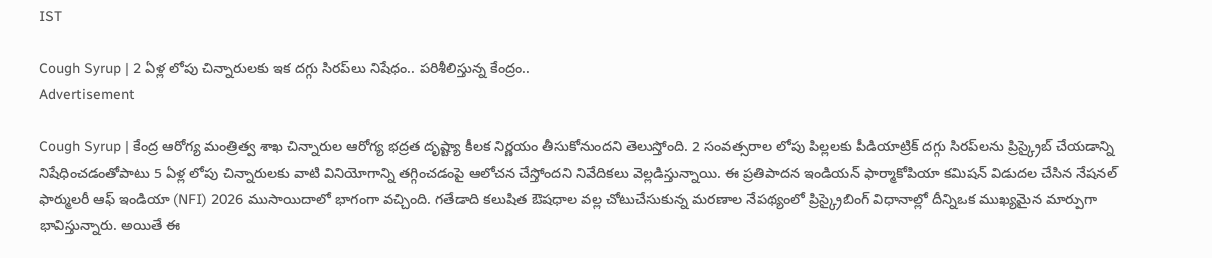IST

Cough Syrup | 2 ఏళ్ల లోపు చిన్నారుల‌కు ఇక ద‌గ్గు సిర‌ప్‌లు నిషేధం.. ప‌రిశీలిస్తున్న కేంద్రం..
Advertisement

Cough Syrup | కేంద్ర‌ ఆరోగ్య మంత్రిత్వ శాఖ చిన్నారుల‌ ఆరోగ్య భద్రత దృష్ట్యా కీలక నిర్ణయం తీసుకోనుంద‌ని తెలుస్తోంది. 2 సంవత్సరాల లోపు పిల్లలకు పీడియాట్రిక్ దగ్గు సిరప్‌లను ప్రిస్క్రైబ్ చేయడాన్ని నిషేధించడంతోపాటు 5 ఏళ్ల లోపు చిన్నారుల‌కు వాటి వినియోగాన్ని త‌గ్గించ‌డంపై ఆలోచన చేస్తోంద‌ని నివేదికలు వెల్లడిస్తున్నాయి. ఈ ప్రతిపాదన ఇండియ‌న్ ఫార్మాకోపియా క‌మిష‌న్ విడుదల చేసిన నేషనల్ ఫార్ములరీ ఆఫ్ ఇండియా (NFI) 2026 ముసాయిదాలో భాగంగా వచ్చింది. గతేడాది కలుషిత ఔషధాల వల్ల చోటుచేసుకున్న మరణాల నేపథ్యంలో ప్రిస్క్రైబింగ్ విధానాల్లో దీన్నిఒక ముఖ్యమైన మార్పుగా భావిస్తున్నారు. అయితే ఈ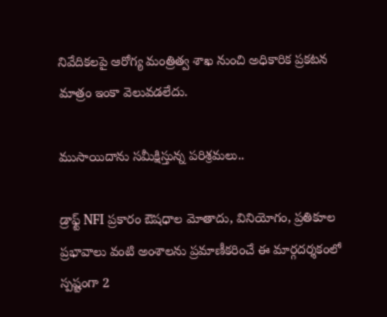నివేదికలపై ఆరోగ్య మంత్రిత్వ శాఖ నుంచి అధికారిక ప్రకటన మాత్రం ఇంకా వెలువడలేదు.

ముసాయిదాను స‌మీక్షిస్తున్న ప‌రిశ్ర‌మ‌లు..

డ్రాఫ్ట్ NFI ప్రకారం ఔషధాల మోతాదు, వినియోగం, ప్రతికూల ప్రభావాలు వంటి అంశాలను ప్రమాణీకరించే ఈ మార్గదర్శకంలో స్పష్టంగా 2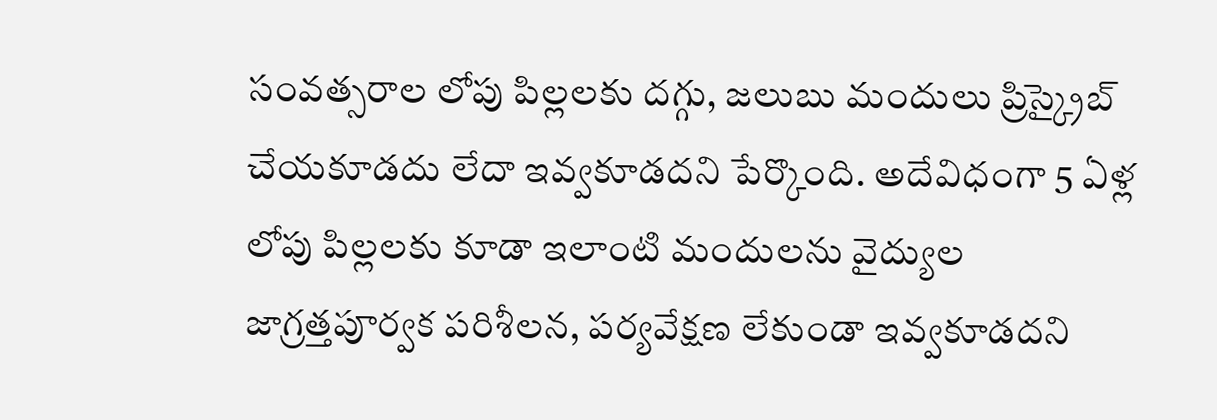సంవత్సరాల లోపు పిల్లలకు దగ్గు, జలుబు మందులు ప్రిస్క్రైబ్ చేయకూడదు లేదా ఇవ్వకూడద‌ని పేర్కొంది. అదేవిధంగా 5 ఏళ్ల లోపు పిల్లలకు కూడా ఇలాంటి మందులను వైద్యుల జాగ్రత్తపూర్వక పరిశీలన, పర్యవేక్షణ లేకుండా ఇవ్వకూడదని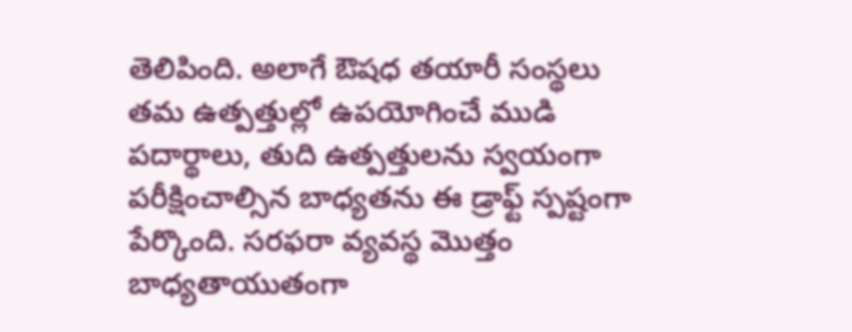తెలిపింది. అలాగే ఔషధ తయారీ సంస్థలు తమ ఉత్పత్తుల్లో ఉపయోగించే ముడి పదార్థాలు, తుది ఉత్పత్తులను స్వయంగా పరీక్షించాల్సిన బాధ్యతను ఈ డ్రాఫ్ట్ స్పష్టంగా పేర్కొంది. సరఫరా వ్యవస్థ మొత్తం బాధ్యతాయుతంగా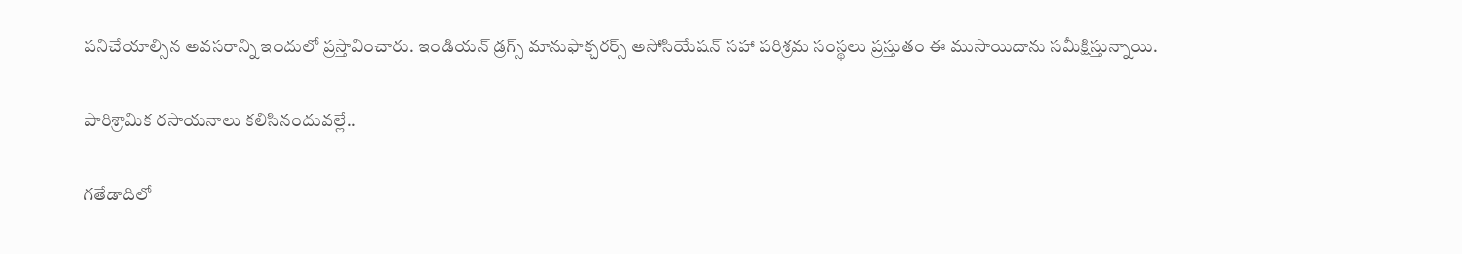పనిచేయాల్సిన అవసరాన్ని ఇందులో ప్ర‌స్తావించారు. ఇండియ‌న్ డ్ర‌గ్స్ మానుఫాక్చ‌ర‌ర్స్ అసోసియేష‌న్ సహా పరిశ్రమ సంస్థలు ప్రస్తుతం ఈ ముసాయిదాను సమీక్షిస్తున్నాయి.

పారిశ్రామిక ర‌సాయ‌నాలు క‌లిసినందువ‌ల్లే..

గ‌తేడాదిలో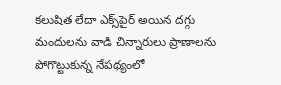క‌లుషిత లేదా ఎక్స్‌పైర్ అయిన ద‌గ్గు మందుల‌ను వాడి చిన్నారులు ప్రాణాల‌ను పోగొట్టుకున్న నేప‌థ్యంలో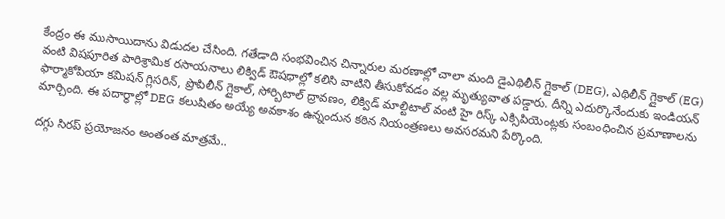కేంద్రం ఈ ముసాయిదాను విడుద‌ల చేసింది. గ‌తేడాది సంభ‌వించిన చిన్నారుల మ‌ర‌ణాల్లో చాలా మంది డైఎథిలీన్ గ్లైకాల్ (DEG), ఎథిలీన్ గ్లైకాల్ (EG) వంటి విషపూరిత పారిశ్రామిక రసాయనాలు లిక్విడ్ ఔషధాల్లో కలిసి వాటిని తీసుకోవ‌డం వ‌ల్ల మృత్యువాత ప‌డ్డారు. దీన్ని ఎదుర్కొనేందుకు ఇండియ‌న్ ఫార్మాకోపియా క‌మిష‌న్ గ్లిసరిన్, ప్రొపిలీన్ గ్లైకాల్, సోర్బిటాల్ ద్రావణం, లిక్విడ్ మాల్టిటాల్ వంటి హై రిస్క్ ఎక్సిపియెంట్లకు సంబంధించిన ప్రమాణాలను మార్చింది. ఈ పదార్థాల్లో DEG కలుషితం అయ్యే అవకాశం ఉన్నందున కఠిన నియంత్రణలు అవసరమని పేర్కొంది.

ద‌గ్గు సిరప్ ప్ర‌యోజ‌నం అంతంత మాత్ర‌మే..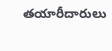తయారీదారులు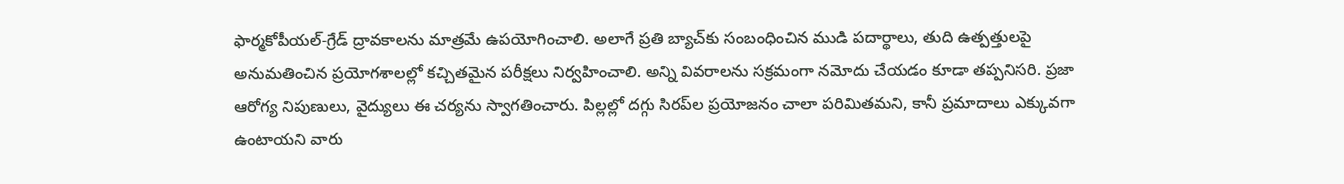ఫార్మకోపీయల్-గ్రేడ్ ద్రావకాలను మాత్రమే ఉపయోగించాలి. అలాగే ప్రతి బ్యాచ్‌కు సంబంధించిన ముడి పదార్థాలు, తుది ఉత్పత్తులపై అనుమతించిన ప్రయోగశాలల్లో కచ్చితమైన పరీక్షలు నిర్వహించాలి. అన్ని వివరాలను సక్రమంగా నమోదు చేయడం కూడా తప్పనిసరి. ప్రజా ఆరోగ్య నిపుణులు, వైద్యులు ఈ చర్యను స్వాగతించారు. పిల్లల్లో దగ్గు సిరప్‌ల ప్రయోజనం చాలా పరిమితమని, కానీ ప్రమాదాలు ఎక్కువగా ఉంటాయని వారు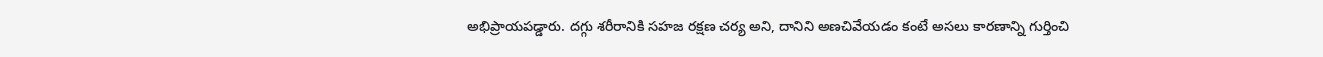అభిప్రాయపడ్డారు. దగ్గు శరీరానికి సహజ రక్షణ చర్య అని, దానిని అణచివేయడం కంటే అసలు కారణాన్ని గుర్తించి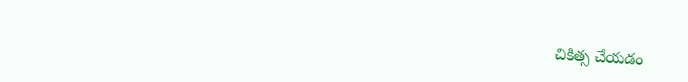చికిత్స చేయడం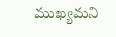ముఖ్యమని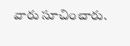వారు సూచించారు.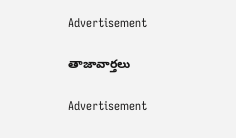Advertisement

తాజావార్తలు

Advertisement